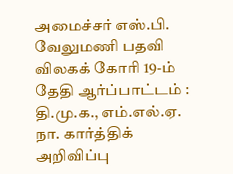அமைச்சர் எஸ்.பி. வேலுமணி பதவி விலகக் கோரி 19-ம் தேதி ஆர்ப்பாட்டம் : தி.மு.க., எம்.எல்.ஏ. நா. கார்த்திக் அறிவிப்பு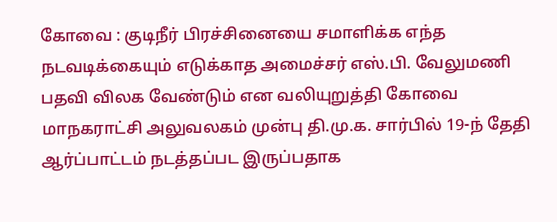கோவை : குடிநீர் பிரச்சினையை சமாளிக்க எந்த நடவடிக்கையும் எடுக்காத அமைச்சர் எஸ்.பி. வேலுமணி பதவி விலக வேண்டும் என வலியுறுத்தி கோவை மாநகராட்சி அலுவலகம் முன்பு தி.மு.க. சார்பில் 19-ந் தேதி ஆர்ப்பாட்டம் நடத்தப்பட இருப்பதாக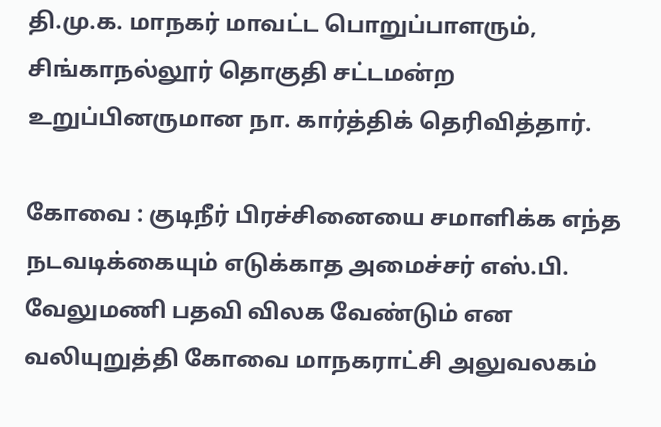தி.மு.க. மாநகர் மாவட்ட பொறுப்பாளரும், சிங்காநல்லூர் தொகுதி சட்டமன்ற உறுப்பினருமான நா. கார்த்திக் தெரிவித்தார்.

கோவை : குடிநீர் பிரச்சினையை சமாளிக்க எந்த நடவடிக்கையும் எடுக்காத அமைச்சர் எஸ்.பி. வேலுமணி பதவி விலக வேண்டும் என வலியுறுத்தி கோவை மாநகராட்சி அலுவலகம்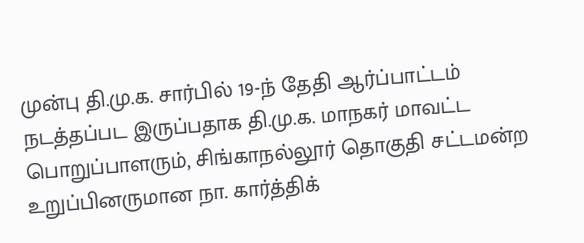முன்பு தி.மு.க. சார்பில் 19-ந் தேதி ஆர்ப்பாட்டம் நடத்தப்பட இருப்பதாக தி.மு.க. மாநகர் மாவட்ட பொறுப்பாளரும், சிங்காநல்லூர் தொகுதி சட்டமன்ற உறுப்பினருமான நா. கார்த்திக்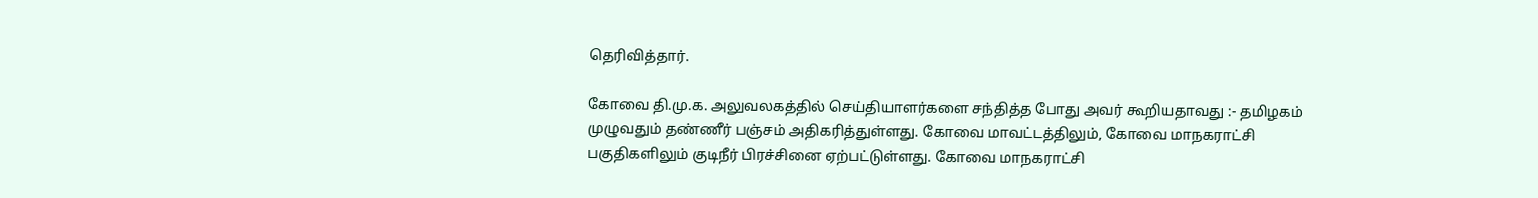தெரிவித்தார்.

கோவை தி.மு.க. அலுவலகத்தில் செய்தியாளர்களை சந்தித்த போது அவர் கூறியதாவது :- தமிழகம் முழுவதும் தண்ணீர் பஞ்சம் அதிகரித்துள்ளது. கோவை மாவட்டத்திலும், கோவை மாநகராட்சி பகுதிகளிலும் குடிநீர் பிரச்சினை ஏற்பட்டுள்ளது. கோவை மாநகராட்சி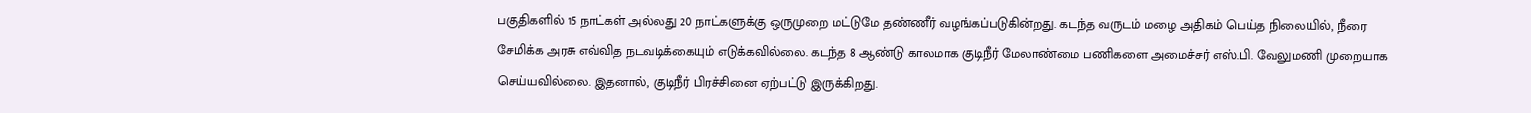பகுதிகளில் 15 நாட்கள் அல்லது 20 நாட்களுக்கு ஒருமுறை மட்டுமே தண்ணீர் வழங்கப்படுகின்றது. கடந்த வருடம் மழை அதிகம் பெய்த நிலையில், நீரை சேமிக்க அரசு எவ்வித நடவடிக்கையும் எடுக்கவில்லை. கடந்த 8 ஆண்டு காலமாக குடிநீர் மேலாண்மை பணிகளை அமைச்சர் எஸ்.பி. வேலுமணி முறையாக செய்யவில்லை. இதனால், குடிநீர் பிரச்சினை ஏற்பட்டு இருக்கிறது.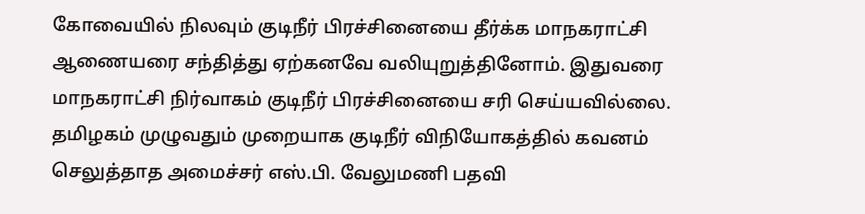கோவையில் நிலவும் குடிநீர் பிரச்சினையை தீர்க்க மாநகராட்சி ஆணையரை சந்தித்து ஏற்கனவே வலியுறுத்தினோம். இதுவரை மாநகராட்சி நிர்வாகம் குடிநீர் பிரச்சினையை சரி செய்யவில்லை. தமிழகம் முழுவதும் முறையாக குடிநீர் விநியோகத்தில் கவனம் செலுத்தாத அமைச்சர் எஸ்.பி. வேலுமணி பதவி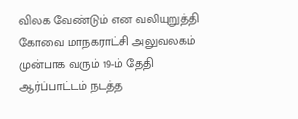விலக வேண்டும் என வலியுறுத்தி கோவை மாநகராட்சி அலுவலகம் முன்பாக வரும் 19-ம் தேதி ஆர்ப்பாட்டம் நடத்த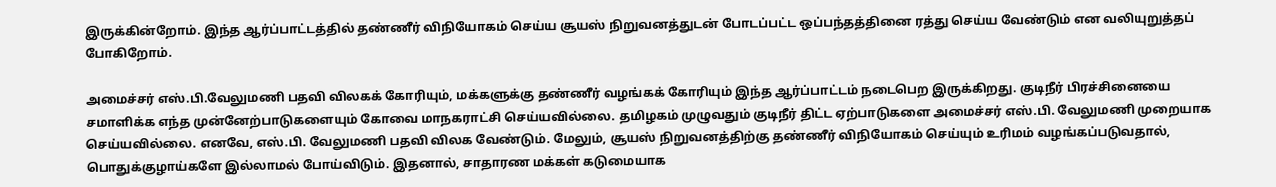இருக்கின்றோம். இந்த ஆர்ப்பாட்டத்தில் தண்ணீர் விநியோகம் செய்ய சூயஸ் நிறுவனத்துடன் போடப்பட்ட ஒப்பந்தத்தினை ரத்து செய்ய வேண்டும் என வலியுறுத்தப் போகிறோம்.

அமைச்சர் எஸ்.பி.வேலுமணி பதவி விலகக் கோரியும், மக்களுக்கு தண்ணீர் வழங்கக் கோரியும் இந்த ஆர்ப்பாட்டம் நடைபெற இருக்கிறது. குடிநீர் பிரச்சினையை சமாளிக்க எந்த முன்னேற்பாடுகளையும் கோவை மாநகராட்சி செய்யவில்லை. தமிழகம் முழுவதும் குடிநீர் திட்ட ஏற்பாடுகளை அமைச்சர் எஸ்.பி. வேலுமணி முறையாக செய்யவில்லை. எனவே, எஸ்.பி. வேலுமணி பதவி விலக வேண்டும். மேலும், சூயஸ் நிறுவனத்திற்கு தண்ணீர் விநியோகம் செய்யும் உரிமம் வழங்கப்படுவதால், பொதுக்குழாய்களே இல்லாமல் போய்விடும். இதனால், சாதாரண மக்கள் கடுமையாக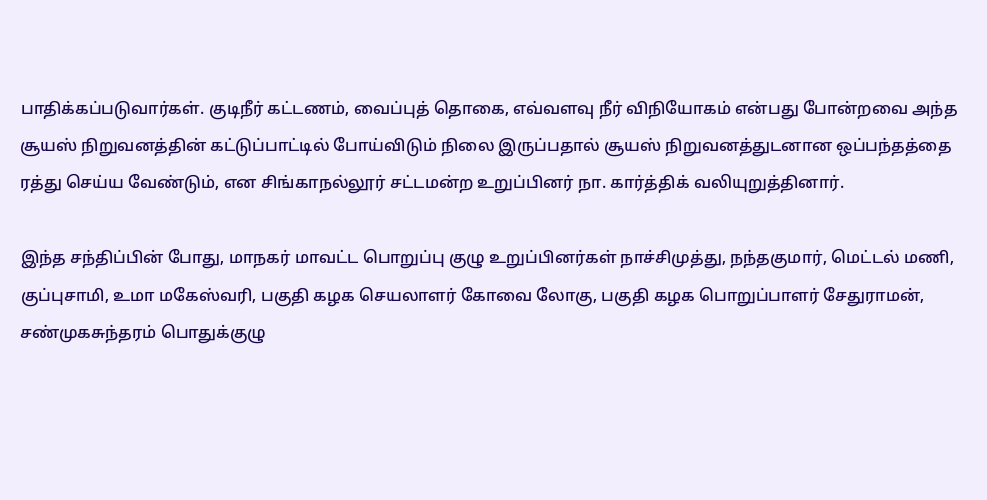பாதிக்கப்படுவார்கள். குடிநீர் கட்டணம், வைப்புத் தொகை, எவ்வளவு நீர் விநியோகம் என்பது போன்றவை அந்த சூயஸ் நிறுவனத்தின் கட்டுப்பாட்டில் போய்விடும் நிலை இருப்பதால் சூயஸ் நிறுவனத்துடனான ஒப்பந்தத்தை ரத்து செய்ய வேண்டும், என சிங்காநல்லூர் சட்டமன்ற உறுப்பினர் நா. கார்த்திக் வலியுறுத்தினார்.

இந்த சந்திப்பின் போது, மாநகர் மாவட்ட பொறுப்பு குழு உறுப்பினர்கள் நாச்சிமுத்து, நந்தகுமார், மெட்டல் மணி, குப்புசாமி, உமா மகேஸ்வரி, பகுதி கழக செயலாளர் கோவை லோகு, பகுதி கழக பொறுப்பாளர் சேதுராமன், சண்முகசுந்தரம் பொதுக்குழு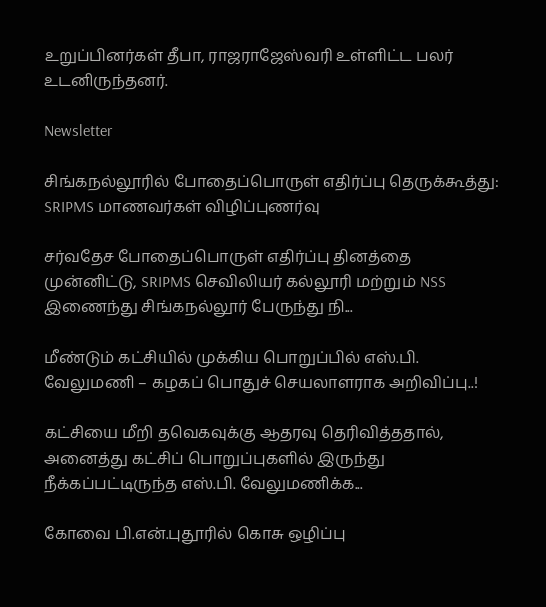உறுப்பினர்கள் தீபா, ராஜராஜேஸ்வரி உள்ளிட்ட பலர் உடனிருந்தனர்.

Newsletter

சிங்கநல்லூரில் போதைப்பொருள் எதிர்ப்பு தெருக்கூத்து: SRIPMS மாணவர்கள் விழிப்புணர்வு

சர்வதேச போதைப்பொருள் எதிர்ப்பு தினத்தை முன்னிட்டு, SRIPMS செவிலியர் கல்லூரி மற்றும் NSS இணைந்து சிங்கநல்லூர் பேருந்து நி...

மீண்டும் கட்சியில் முக்கிய பொறுப்பில் எஸ்.பி. வேலுமணி – கழகப் பொதுச் செயலாளராக அறிவிப்பு..!

கட்சியை மீறி தவெகவுக்கு ஆதரவு தெரிவித்ததால், அனைத்து கட்சிப் பொறுப்புகளில் இருந்து நீக்கப்பட்டிருந்த எஸ்.பி. வேலுமணிக்க...

கோவை பி.என்.புதூரில் கொசு ஒழிப்பு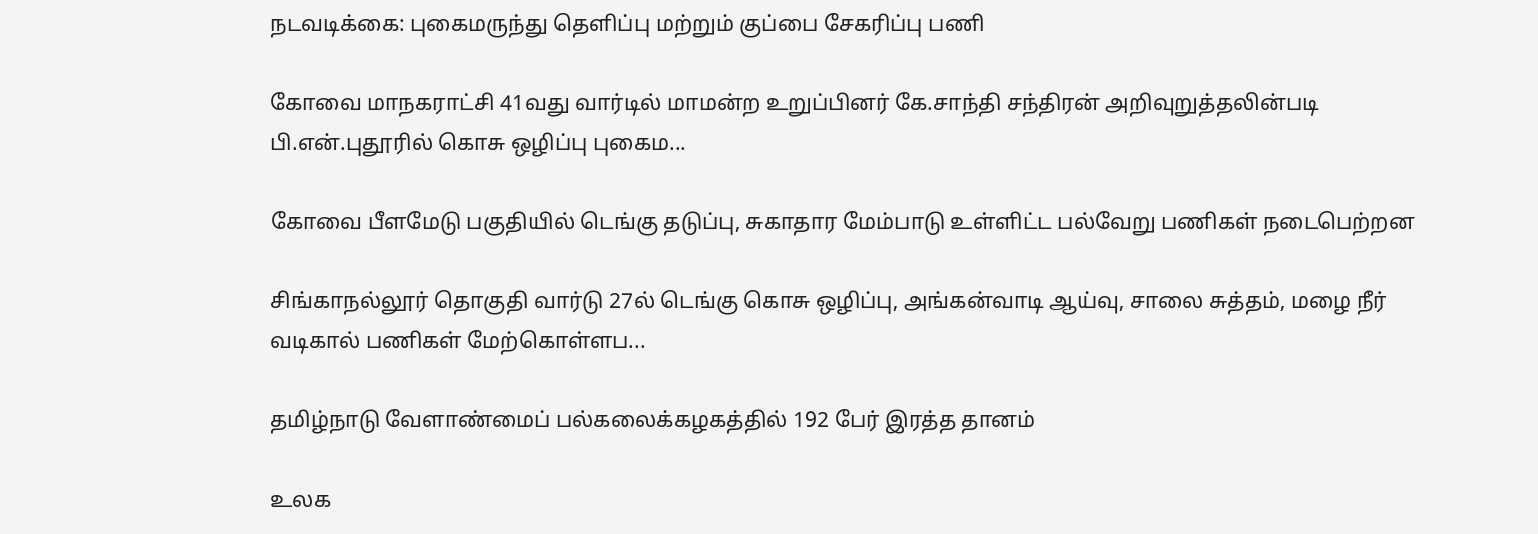நடவடிக்கை: புகைமருந்து தெளிப்பு மற்றும் குப்பை சேகரிப்பு பணி

கோவை மாநகராட்சி 41வது வார்டில் மாமன்ற உறுப்பினர் கே.சாந்தி சந்திரன் அறிவுறுத்தலின்படி பி.என்.புதூரில் கொசு ஒழிப்பு புகைம...

கோவை பீளமேடு பகுதியில் டெங்கு தடுப்பு, சுகாதார மேம்பாடு உள்ளிட்ட பல்வேறு பணிகள் நடைபெற்றன

சிங்காநல்லூர் தொகுதி வார்டு 27ல் டெங்கு கொசு ஒழிப்பு, அங்கன்வாடி ஆய்வு, சாலை சுத்தம், மழை நீர் வடிகால் பணிகள் மேற்கொள்ளப...

தமிழ்நாடு வேளாண்மைப் பல்கலைக்கழகத்தில் 192 பேர் இரத்த தானம்

உலக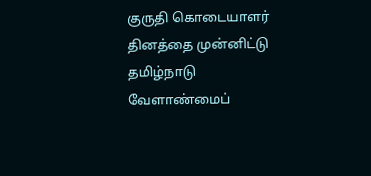குருதி கொடையாளர் தினத்தை முன்னிட்டு தமிழ்நாடு வேளாண்மைப்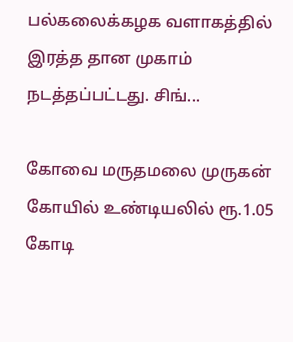பல்கலைக்கழக வளாகத்தில் இரத்த தான முகாம் நடத்தப்பட்டது. சிங்...

கோவை மருதமலை முருகன் கோயில் உண்டியலில் ரூ.1.05 கோடி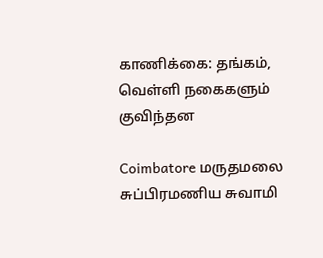காணிக்கை: தங்கம், வெள்ளி நகைகளும் குவிந்தன

Coimbatore மருதமலை சுப்பிரமணிய சுவாமி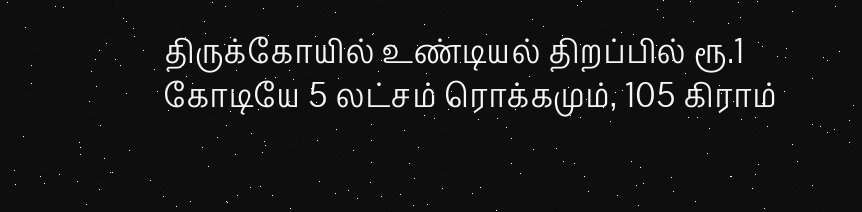திருக்கோயில் உண்டியல் திறப்பில் ரூ.1 கோடியே 5 லட்சம் ரொக்கமும், 105 கிராம்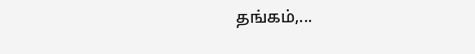தங்கம்,...